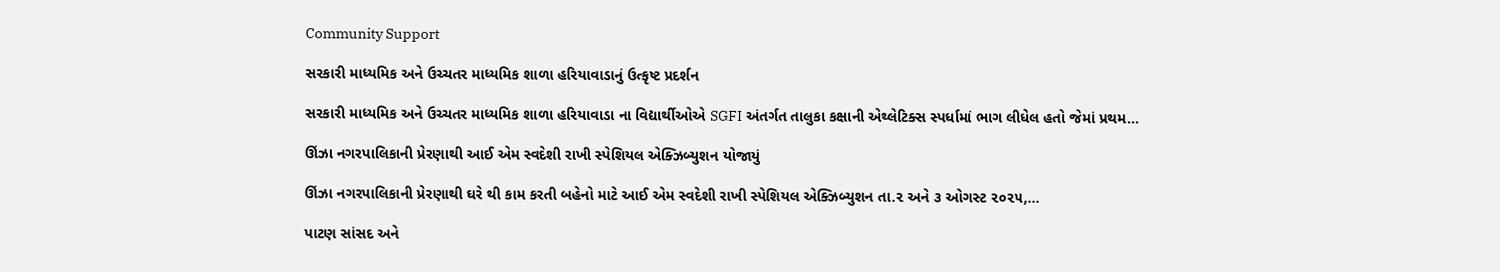Community Support

સરકારી માધ્યમિક અને ઉચ્ચતર માધ્યમિક શાળા હરિયાવાડાનું ઉત્કૃષ્ટ પ્રદર્શન

સરકારી માધ્યમિક અને ઉચ્ચતર માધ્યમિક શાળા હરિયાવાડા ના વિદ્યાર્થીઓએ SGFI અંતર્ગત તાલુકા કક્ષાની એથ્લેટિક્સ સ્પર્ધામાં ભાગ લીધેલ હતો જેમાં પ્રથમ…

ઊંઝા નગરપાલિકાની પ્રેરણાથી આઈ એમ સ્વદેશી રાખી સ્પેશિયલ એક્ઝિબ્યુશન યોજાયું

ઊંઝા નગરપાલિકાની પ્રેરણાથી ઘરે થી કામ કરતી બહેનો માટે આઈ એમ સ્વદેશી રાખી સ્પેશિયલ એક્ઝિબ્યુશન તા.૨ અને ૩ ઓગસ્ટ ૨૦૨૫,…

પાટણ સાંસદ અને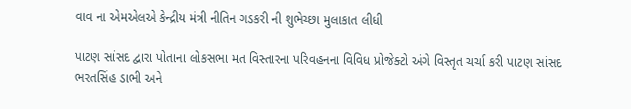વાવ ના એમએલએ કેન્દ્રીય મંત્રી નીતિન ગડકરી ની શુભેચ્છા મુલાકાત લીધી

પાટણ સાંસદ દ્વારા પોતાના લોકસભા મત વિસ્તારના પરિવહનના વિવિધ પ્રોજેક્ટો અંગે વિસ્તૃત ચર્ચા કરી પાટણ સાંસદ ભરતસિંહ ડાભી અને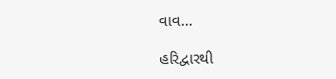વાવ…

હરિદ્વારથી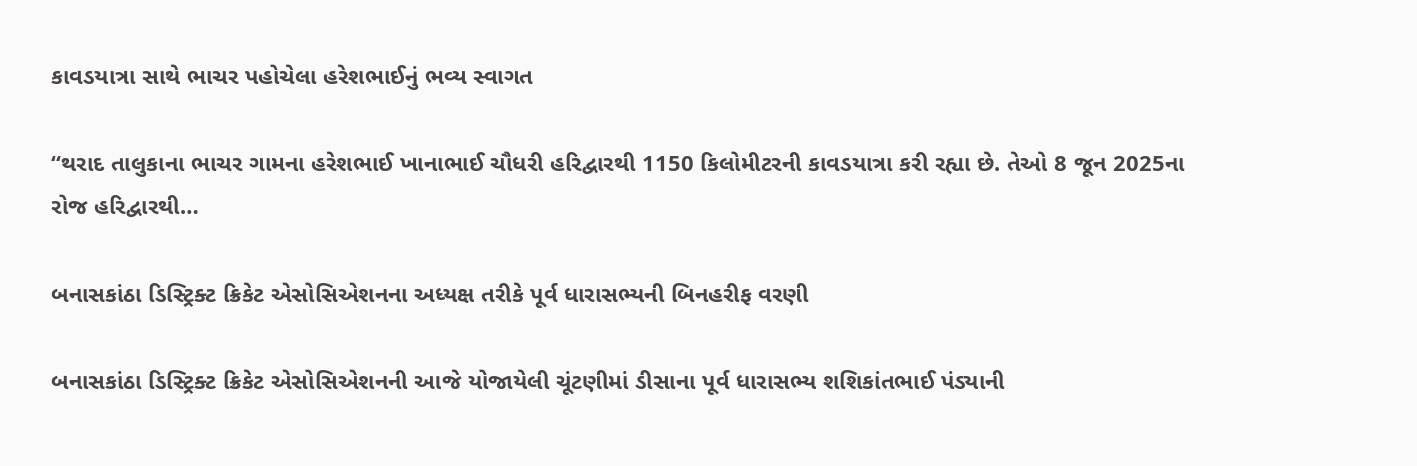કાવડયાત્રા સાથે ભાચર પહોચેલા હરેશભાઈનું ભવ્ય સ્વાગત

“થરાદ તાલુકાના ભાચર ગામના હરેશભાઈ ખાનાભાઈ ચૌધરી હરિદ્વારથી 1150 કિલોમીટરની કાવડયાત્રા કરી રહ્યા છે. તેઓ 8 જૂન 2025ના રોજ હરિદ્વારથી…

બનાસકાંઠા ડિસ્ટ્રિક્ટ ક્રિકેટ એસોસિએશનના અધ્યક્ષ તરીકે પૂર્વ ધારાસભ્યની બિનહરીફ વરણી

બનાસકાંઠા ડિસ્ટ્રિક્ટ ક્રિકેટ એસોસિએશનની આજે યોજાયેલી ચૂંટણીમાં ડીસાના પૂર્વ ધારાસભ્ય શશિકાંતભાઈ પંડ્યાની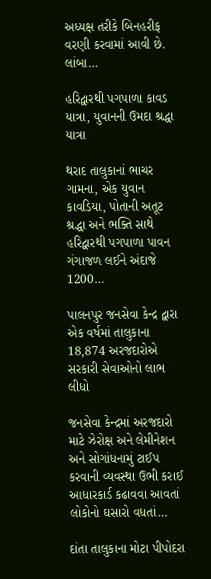અધ્યક્ષ તરીકે બિનહરીફ વરણી કરવામાં આવી છે. લાંબા…

હરિદ્વારથી પગપાળા કાવડ યાત્રા, યુવાનની ઉમદા શ્રદ્ધા યાત્રા

થરાદ તાલુકાનાં ભાચર ગામના, એક યુવાન કાવડિયા, પોતાની અતૂટ શ્રદ્ધા અને ભક્તિ સાથે હરિદ્વારથી પગપાળા પાવન ગંગાજળ લઈને અંદાજે 1200…

પાલનપુર જનસેવા કેન્દ્ર દ્વારા એક વર્ષમાં તાલુકાના 18,874 અરજદારોએ સરકારી સેવાઓનો લાભ લીધો

જનસેવા કેન્દ્રમાં અરજદારો માટે ઝેરોક્ષ અને લેમીનેશન અને સોગાંધનામું ટાઈપ કરવાની વ્યવસ્થા ઉભી કરાઈ આધારકાર્ડ કઢાવવા આવતાં લોકોનો ઘસારો વધતાં…

દાંતા તાલુકાના મોટા પીપોદરા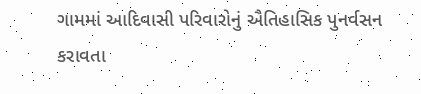ગામમાં આદિવાસી પરિવારોનું ઐતિહાસિક પુનર્વસન કરાવતા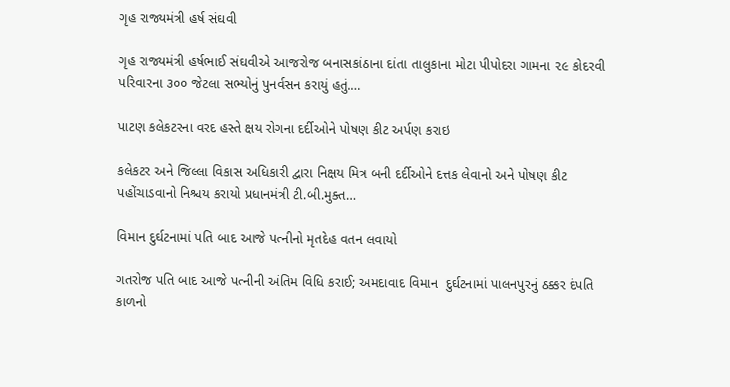ગૃહ રાજ્યમંત્રી હર્ષ સંઘવી

ગૃહ રાજ્યમંત્રી હર્ષભાઈ સંઘવીએ આજરોજ બનાસકાંઠાના દાંતા તાલુકાના મોટા પીપોદરા ગામના ૨૯ કોદરવી પરિવારના ૩૦૦ જેટલા સભ્યોનું પુનર્વસન કરાયું હતું.…

પાટણ કલેકટરના વરદ હસ્તે ક્ષય રોગના દર્દીઓને પોષણ કીટ અર્પણ કરાઇ

કલેકટર અને જિલ્લા વિકાસ અધિકારી દ્વારા નિક્ષય મિત્ર બની દર્દીઓને દત્તક લેવાનો અને પોષણ કીટ પહોંચાડવાનો નિશ્ચય કરાયો પ્રધાનમંત્રી ટી.બી.મુક્ત…

વિમાન દુર્ઘટનામાં પતિ બાદ આજે પત્નીનો મૃતદેહ વતન લવાયો

ગતરોજ પતિ બાદ આજે પત્નીની અંતિમ વિધિ કરાઈ; અમદાવાદ વિમાન  દુર્ઘટનામાં પાલનપુરનું ઠક્કર દંપતિ કાળનો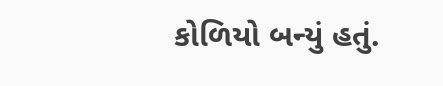કોળિયો બન્યું હતું.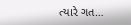ત્યારે ગત…